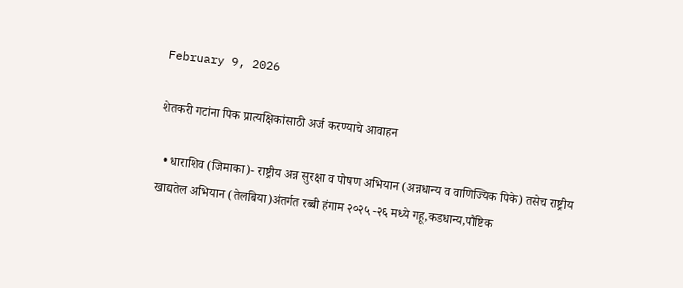February 9, 2026

शेतकरी गटांना पिक प्रात्यक्षिकांसाठी अर्ज करण्याचे आवाहन

  • धाराशिव (जिमाका)- राष्ट्रीय अन्न सुरक्षा व पोषण अभियान (अन्नधान्य व वाणिज्यिक पिके) तसेच राष्ट्रीय खाद्यतेल अभियान (तेलबिया)अंतर्गत रब्बी हंगाम २०२५ -२६ मध्ये गहू,कडधान्य,पौष्टिक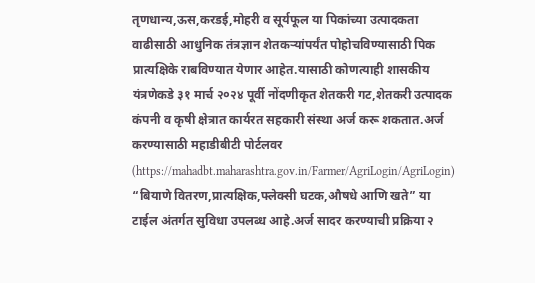तृणधान्य,ऊस,करडई,मोहरी व सूर्यफूल या पिकांच्या उत्पादकता वाढीसाठी आधुनिक तंत्रज्ञान शेतकऱ्यांपर्यंत पोहोचविण्यासाठी पिक प्रात्यक्षिके राबविण्यात येणार आहेत.यासाठी कोणत्याही शासकीय यंत्रणेकडे ३१ मार्च २०२४ पूर्वी नोंदणीकृत शेतकरी गट,शेतकरी उत्पादक कंपनी व कृषी क्षेत्रात कार्यरत सहकारी संस्था अर्ज करू शकतात.अर्ज करण्यासाठी महाडीबीटी पोर्टलवर (https://mahadbt.maharashtra.gov.in/Farmer/AgriLogin/AgriLogin) “बियाणे वितरण,प्रात्यक्षिक,फ्लेक्सी घटक,औषधे आणि खते” या टाईल अंतर्गत सुविधा उपलब्ध आहे.अर्ज सादर करण्याची प्रक्रिया २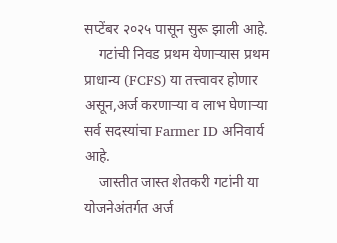सप्टेंबर २०२५ पासून सुरू झाली आहे.
    गटांची निवड प्रथम येणाऱ्यास प्रथम प्राधान्य (FCFS) या तत्त्वावर होणार असून,अर्ज करणाऱ्या व लाभ घेणाऱ्या सर्व सदस्यांचा Farmer ID अनिवार्य आहे.
    जास्तीत जास्त शेतकरी गटांनी या योजनेअंतर्गत अर्ज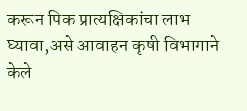करून पिक प्रात्यक्षिकांचा लाभ घ्यावा,असे आवाहन कृषी विभागाने केले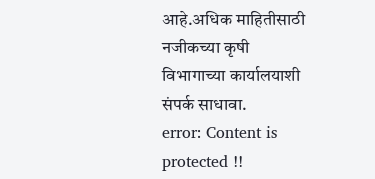आहे.अधिक माहितीसाठी नजीकच्या कृषी विभागाच्या कार्यालयाशी संपर्क साधावा.
error: Content is protected !!